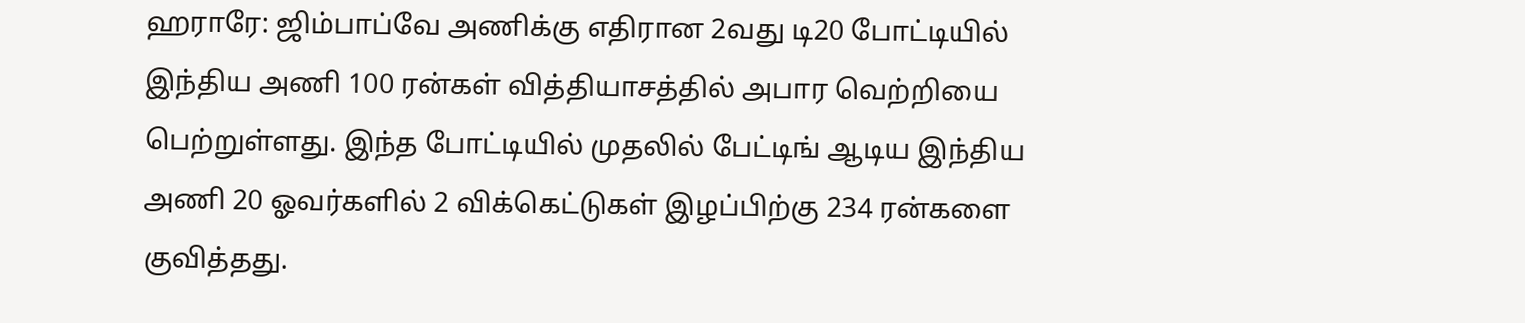ஹராரே: ஜிம்பாப்வே அணிக்கு எதிரான 2வது டி20 போட்டியில் இந்திய அணி 100 ரன்கள் வித்தியாசத்தில் அபார வெற்றியை பெற்றுள்ளது. இந்த போட்டியில் முதலில் பேட்டிங் ஆடிய இந்திய அணி 20 ஓவர்களில் 2 விக்கெட்டுகள் இழப்பிற்கு 234 ரன்களை குவித்தது.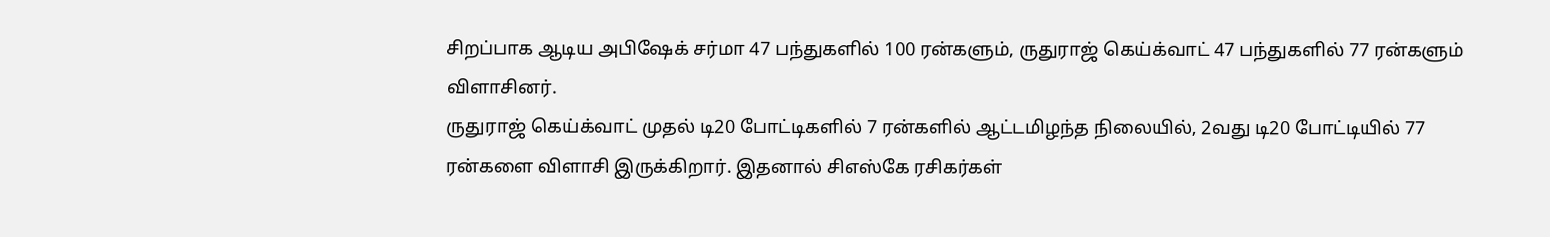சிறப்பாக ஆடிய அபிஷேக் சர்மா 47 பந்துகளில் 100 ரன்களும், ருதுராஜ் கெய்க்வாட் 47 பந்துகளில் 77 ரன்களும் விளாசினர்.
ருதுராஜ் கெய்க்வாட் முதல் டி20 போட்டிகளில் 7 ரன்களில் ஆட்டமிழந்த நிலையில், 2வது டி20 போட்டியில் 77 ரன்களை விளாசி இருக்கிறார். இதனால் சிஎஸ்கே ரசிகர்கள்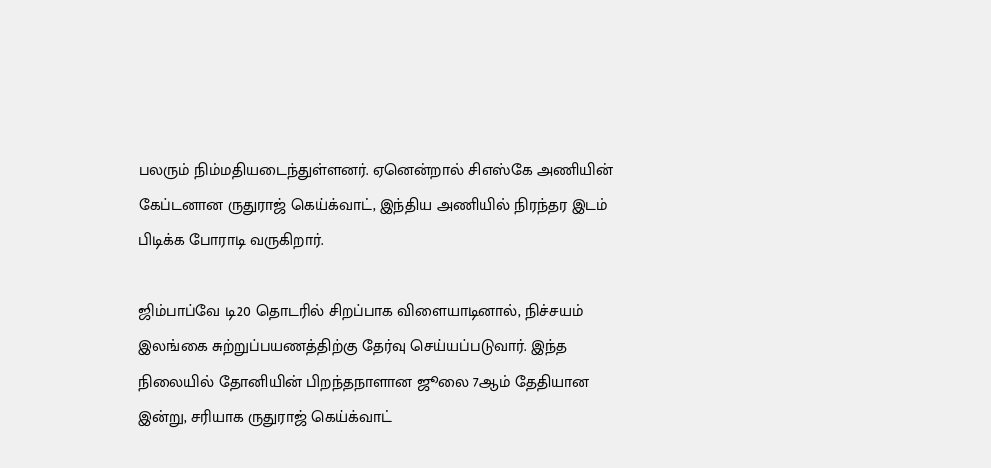பலரும் நிம்மதியடைந்துள்ளனர். ஏனென்றால் சிஎஸ்கே அணியின் கேப்டனான ருதுராஜ் கெய்க்வாட், இந்திய அணியில் நிரந்தர இடம் பிடிக்க போராடி வருகிறார்.

ஜிம்பாப்வே டி20 தொடரில் சிறப்பாக விளையாடினால், நிச்சயம் இலங்கை சுற்றுப்பயணத்திற்கு தேர்வு செய்யப்படுவார். இந்த நிலையில் தோனியின் பிறந்தநாளான ஜூலை 7ஆம் தேதியான இன்று, சரியாக ருதுராஜ் கெய்க்வாட்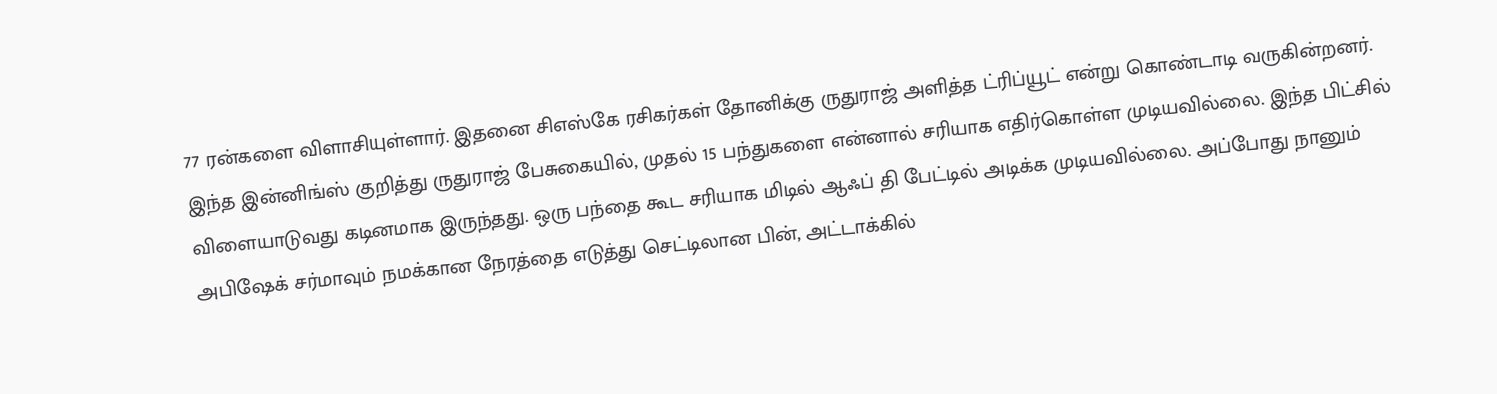77 ரன்களை விளாசியுள்ளார். இதனை சிஎஸ்கே ரசிகர்கள் தோனிக்கு ருதுராஜ் அளித்த ட்ரிப்யூட் என்று கொண்டாடி வருகின்றனர்.
இந்த இன்னிங்ஸ் குறித்து ருதுராஜ் பேசுகையில், முதல் 15 பந்துகளை என்னால் சரியாக எதிர்கொள்ள முடியவில்லை. இந்த பிட்சில் விளையாடுவது கடினமாக இருந்தது. ஒரு பந்தை கூட சரியாக மிடில் ஆஃப் தி பேட்டில் அடிக்க முடியவில்லை. அப்போது நானும் அபிஷேக் சர்மாவும் நமக்கான நேரத்தை எடுத்து செட்டிலான பின், அட்டாக்கில்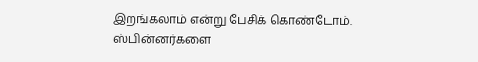இறங்கலாம் என்று பேசிக் கொண்டோம்.
ஸ்பின்னர்களை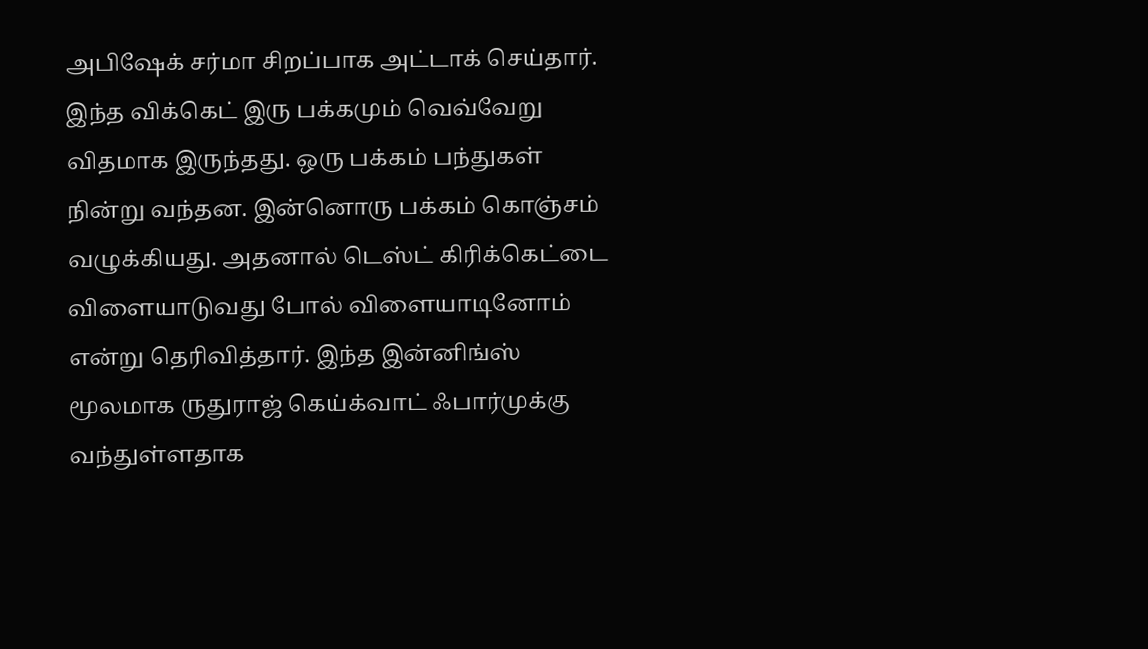அபிஷேக் சர்மா சிறப்பாக அட்டாக் செய்தார். இந்த விக்கெட் இரு பக்கமும் வெவ்வேறு விதமாக இருந்தது. ஒரு பக்கம் பந்துகள் நின்று வந்தன. இன்னொரு பக்கம் கொஞ்சம் வழுக்கியது. அதனால் டெஸ்ட் கிரிக்கெட்டை விளையாடுவது போல் விளையாடினோம் என்று தெரிவித்தார். இந்த இன்னிங்ஸ் மூலமாக ருதுராஜ் கெய்க்வாட் ஃபார்முக்கு வந்துள்ளதாக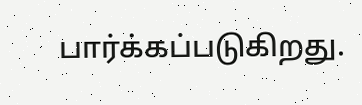பார்க்கப்படுகிறது.